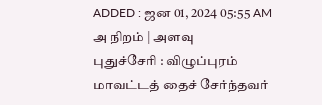ADDED : ஜன 01, 2024 05:55 AM
அ நிறம் | அளவு
புதுச்சேரி : விழுப்புரம் மாவட்டத் தைச் சேர்ந்தவர்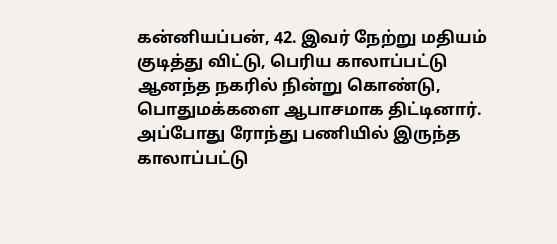கன்னியப்பன், 42. இவர் நேற்று மதியம் குடித்து விட்டு, பெரிய காலாப்பட்டு ஆனந்த நகரில் நின்று கொண்டு, பொதுமக்களை ஆபாசமாக திட்டினார்.
அப்போது ரோந்து பணியில் இருந்த காலாப்பட்டு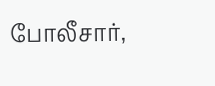போலீசார்,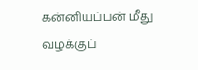கன்னியப்பன் மீது வழக்குப்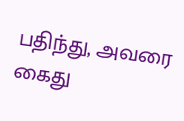பதிந்து, அவரை கைது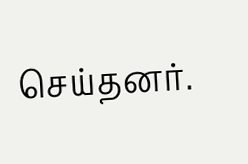செய்தனர்.